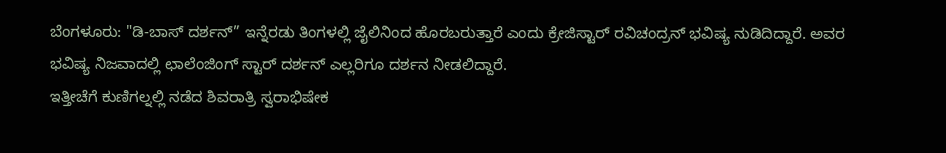ಬೆಂಗಳೂರು: "ಡಿ-ಬಾಸ್ ದರ್ಶನ್” ಇನ್ನೆರಡು ತಿಂಗಳಲ್ಲಿ ಜೈಲಿನಿಂದ ಹೊರಬರುತ್ತಾರೆ ಎಂದು ಕ್ರೇಜಿಸ್ಟಾರ್ ರವಿಚಂದ್ರನ್ ಭವಿಷ್ಯ ನುಡಿದಿದ್ದಾರೆ. ಅವರ ಭವಿಷ್ಯ ನಿಜವಾದಲ್ಲಿ ಛಾಲೆಂಜಿಂಗ್ ಸ್ಟಾರ್ ದರ್ಶನ್ ಎಲ್ಲರಿಗೂ ದರ್ಶನ ನೀಡಲಿದ್ದಾರೆ.
ಇತ್ತೀಚೆಗೆ ಕುಣಿಗಲ್ನಲ್ಲಿ ನಡೆದ ಶಿವರಾತ್ರಿ ಸ್ವರಾಭಿಷೇಕ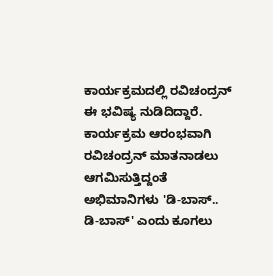ಕಾರ್ಯಕ್ರಮದಲ್ಲಿ ರವಿಚಂದ್ರನ್ ಈ ಭವಿಷ್ಯ ನುಡಿದಿದ್ದಾರೆ.
ಕಾರ್ಯಕ್ರಮ ಆರಂಭವಾಗಿ ರವಿಚಂದ್ರನ್ ಮಾತನಾಡಲು ಆಗಮಿಸುತ್ತಿದ್ದಂತೆ ಅಭಿಮಾನಿಗಳು 'ಡಿ-ಬಾಸ್.. ಡಿ-ಬಾಸ್' ಎಂದು ಕೂಗಲು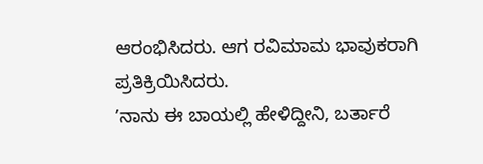ಆರಂಭಿಸಿದರು. ಆಗ ರವಿಮಾಮ ಭಾವುಕರಾಗಿ ಪ್ರತಿಕ್ರಿಯಿಸಿದರು.
ʼನಾನು ಈ ಬಾಯಲ್ಲಿ ಹೇಳಿದ್ದೀನಿ, ಬರ್ತಾರೆ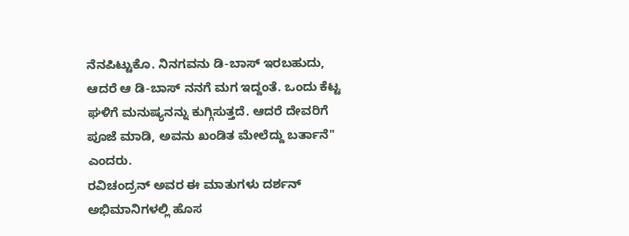ನೆನಪಿಟ್ಟುಕೊ. ನಿನಗವನು ಡಿ-ಬಾಸ್ ಇರಬಹುದು, ಆದರೆ ಆ ಡಿ-ಬಾಸ್ ನನಗೆ ಮಗ ಇದ್ದಂತೆ. ಒಂದು ಕೆಟ್ಟ ಘಳಿಗೆ ಮನುಷ್ಯನನ್ನು ಕುಗ್ಗಿಸುತ್ತದೆ. ಆದರೆ ದೇವರಿಗೆ ಪೂಜೆ ಮಾಡಿ, ಅವನು ಖಂಡಿತ ಮೇಲೆದ್ದು ಬರ್ತಾನೆ" ಎಂದರು.
ರವಿಚಂದ್ರನ್ ಅವರ ಈ ಮಾತುಗಳು ದರ್ಶನ್ ಅಭಿಮಾನಿಗಳಲ್ಲಿ ಹೊಸ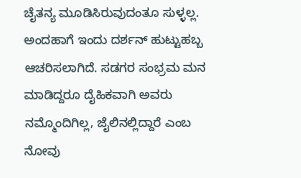ಚೈತನ್ಯ ಮೂಡಿಸಿರುವುದಂತೂ ಸುಳ್ಳಲ್ಲ.
ಅಂದಹಾಗೆ ಇಂದು ದರ್ಶನ್ ಹುಟ್ಟುಹಬ್ಬ ಆಚರಿಸಲಾಗಿದೆ. ಸಡಗರ ಸಂಭ್ರಮ ಮನ ಮಾಡಿದ್ದರೂ ದೈಹಿಕವಾಗಿ ಅವರು ನಮ್ಮೊಂದಿಗಿಲ್ಲ, ಜೈಲಿನಲ್ಲಿದ್ದಾರೆ ಎಂಬ ನೋವು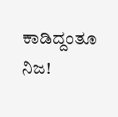ಕಾಡಿದ್ದಂತೂ ನಿಜ!